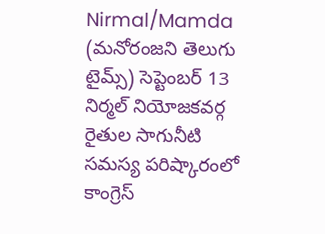Nirmal/Mamda (మనోరంజని తెలుగు టైమ్స్) సెప్టెంబర్ 13
నిర్మల్ నియోజకవర్గ రైతుల సాగునీటి సమస్య పరిష్కారంలో కాంగ్రెస్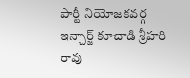పార్టీ నియోజకవర్గ ఇన్చార్జ్ కూచాడి శ్రీహరి రావు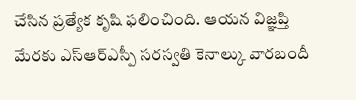చేసిన ప్రత్యేక కృషి ఫలించింది. ఆయన విజ్ఞప్తి మేరకు ఎస్ఆర్ఎస్పీ సరస్వతి కెనాల్కు వారబందీ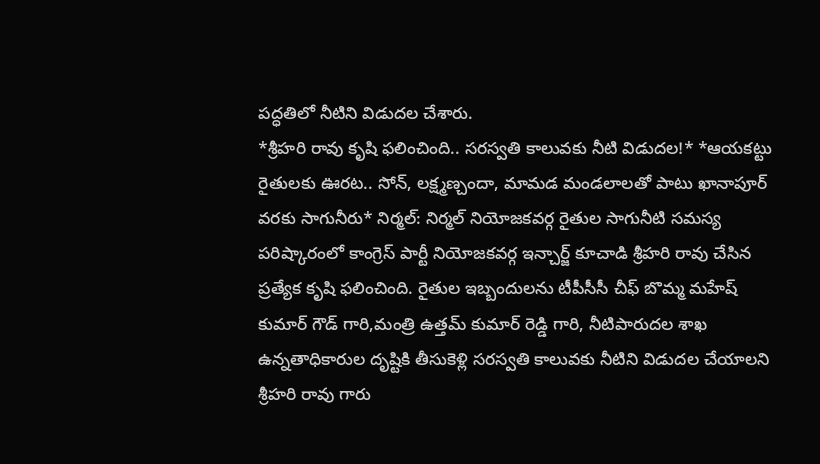పద్ధతిలో నీటిని విడుదల చేశారు.
*శ్రీహరి రావు కృషి ఫలించింది.. సరస్వతి కాలువకు నీటి విడుదల!* *ఆయకట్టు రైతులకు ఊరట.. సోన్, లక్ష్మణ్చందా, మామడ మండలాలతో పాటు ఖానాపూర్ వరకు సాగునీరు* నిర్మల్: నిర్మల్ నియోజకవర్గ రైతుల సాగునీటి సమస్య పరిష్కారంలో కాంగ్రెస్ పార్టీ నియోజకవర్గ ఇన్చార్జ్ కూచాడి శ్రీహరి రావు చేసిన ప్రత్యేక కృషి ఫలించింది. రైతుల ఇబ్బందులను టీపీసీసీ చీఫ్ బొమ్మ మహేష్ కుమార్ గౌడ్ గారి,మంత్రి ఉత్తమ్ కుమార్ రెడ్డి గారి, నీటిపారుదల శాఖ ఉన్నతాధికారుల దృష్టికి తీసుకెళ్లి సరస్వతి కాలువకు నీటిని విడుదల చేయాలని శ్రీహరి రావు గారు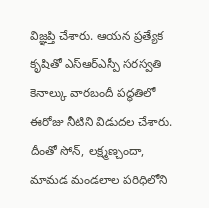విజ్ఞప్తి చేశారు. ఆయన ప్రత్యేక కృషితో ఎస్ఆర్ఎస్పీ సరస్వతి కెనాల్కు వారబందీ పద్ధతిలో ఈరోజు నీటిని విడుదల చేశారు. దీంతో సోన్, లక్ష్మణ్చందా, మామడ మండలాల పరిధిలోని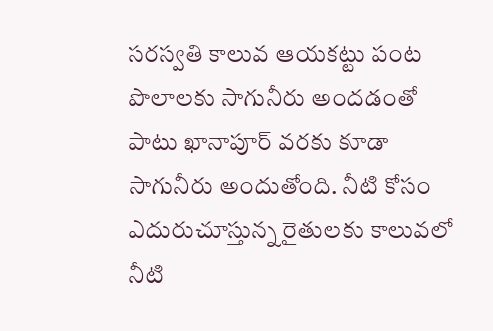సరస్వతి కాలువ ఆయకట్టు పంట పొలాలకు సాగునీరు అందడంతో పాటు ఖానాపూర్ వరకు కూడా సాగునీరు అందుతోంది. నీటి కోసం ఎదురుచూస్తున్న రైతులకు కాలువలో నీటి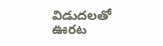విడుదలతో ఊరట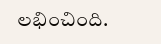లభించింది.